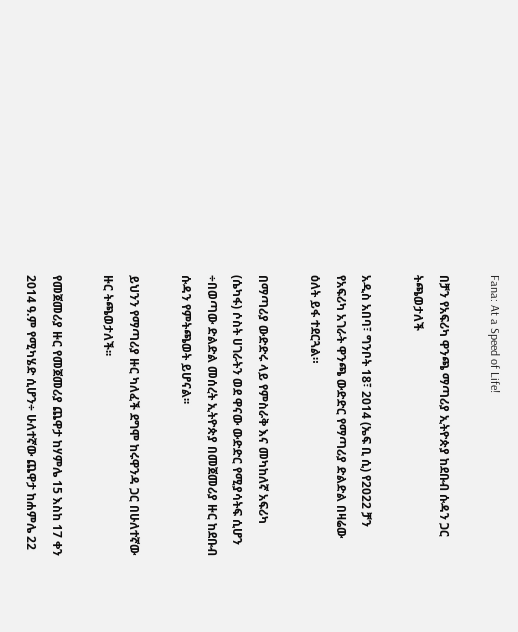Fana: At a Speed of Life!

በቻን የአፍሪካ ዋንጫ ማጣሪያ ኢትዮጵያ ከደቡብ ሱዳን ጋር ትጫወታለች

አዲስ አበባ፣ ግንቦት 18፣ 2014 (ኤፍ ቢ ሲ) የ2022 ቻን የአፍሪካ አገራት ዋንጫ ውድድር የማጣሪያ ድልድል በዛሬው ዕለት ይፋ ተደርጓል።

በማጣሪያ ውድድሩ ላይ የምስራቅ እና መካከለኛ አፍሪካ (ሴካፋ) ሶስት ሀገራትን ወደ ዋናው ውድድር የሚያሳትፍ ሲሆን ÷በወጣው ድልድል መሰረት ኢትዮጵያ በመጀመሪያ ዙር ከደቡብ ሱዳን የምትጫወት ይሆናል፡፡

ይህንን የማጣሪያ ዙር ካለፈች ደግሞ ከሩዋንዳ ጋር በሁለተኛው ዙር ትጫወታለች፡፡

የመጀመሪያ ዙር የመጀመሪያ ጨዋታ ከሃምሌ 15 እስከ 17 ቀን 2014 ዓ.ም የሚካሄድ ሲሆን÷ ሁለተኛው ጨዋታ ከሐምሌ 22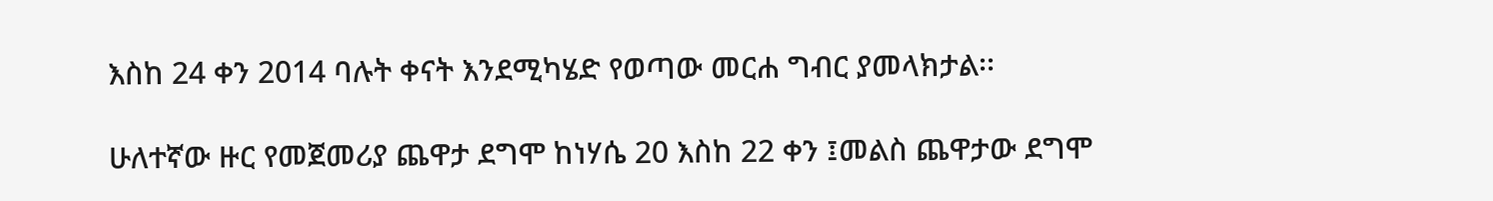እስከ 24 ቀን 2014 ባሉት ቀናት እንደሚካሄድ የወጣው መርሐ ግብር ያመላክታል፡፡

ሁለተኛው ዙር የመጀመሪያ ጨዋታ ደግሞ ከነሃሴ 20 እስከ 22 ቀን ፤መልስ ጨዋታው ደግሞ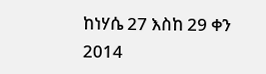ከነሃሴ 27 እስከ 29 ቀን 2014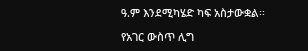ዓ.ም እንደሚካሄድ ካፍ አስታውቋል፡፡

የአገር ውስጥ ሊግ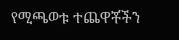የሚጫወቱ ተጨዋቾችን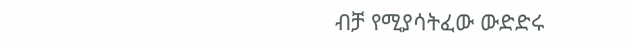ብቻ የሚያሳትፈው ውድድሩ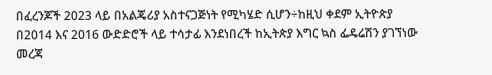በፈረንጆች 2023 ላይ በአልጄሪያ አስተናጋጅነት የሚካሄድ ሲሆን÷ከዚህ ቀደም ኢትዮጵያ በ2014 እና 2016 ውድድሮች ላይ ተሳታፊ እንደነበረች ከኢትጵያ እግር ኳስ ፌዴሬሽን ያገኘነው መረጃ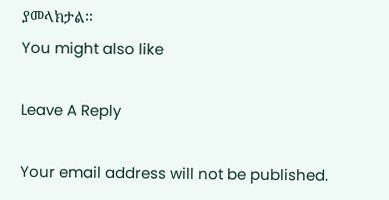ያመላክታል፡፡
You might also like

Leave A Reply

Your email address will not be published.